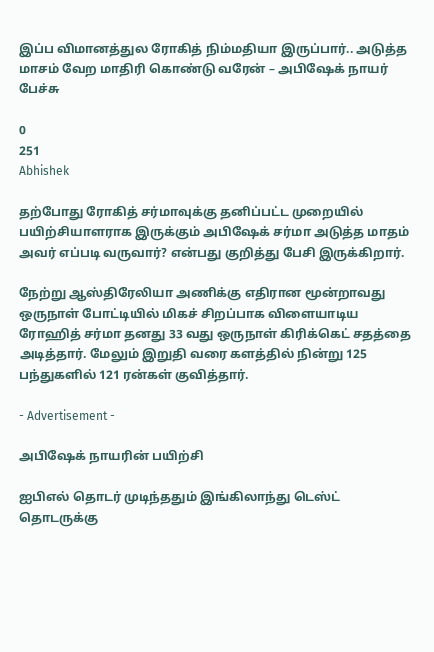இப்ப விமானத்துல ரோகித் நிம்மதியா இருப்பார்.. அடுத்த மாசம் வேற மாதிரி கொண்டு வரேன் – அபிஷேக் நாயர் பேச்சு

0
251
Abhishek

தற்போது ரோகித் சர்மாவுக்கு தனிப்பட்ட முறையில் பயிற்சியாளராக இருக்கும் அபிஷேக் சர்மா அடுத்த மாதம் அவர் எப்படி வருவார்? என்பது குறித்து பேசி இருக்கிறார்.

நேற்று ஆஸ்திரேலியா அணிக்கு எதிரான மூன்றாவது ஒருநாள் போட்டியில் மிகச் சிறப்பாக விளையாடிய ரோஹித் சர்மா தனது 33 வது ஒருநாள் கிரிக்கெட் சதத்தை அடித்தார். மேலும் இறுதி வரை களத்தில் நின்று 125 பந்துகளில் 121 ரன்கள் குவித்தார்.

- Advertisement -

அபிஷேக் நாயரின் பயிற்சி

ஐபிஎல் தொடர் முடிந்ததும் இங்கிலாந்து டெஸ்ட் தொடருக்கு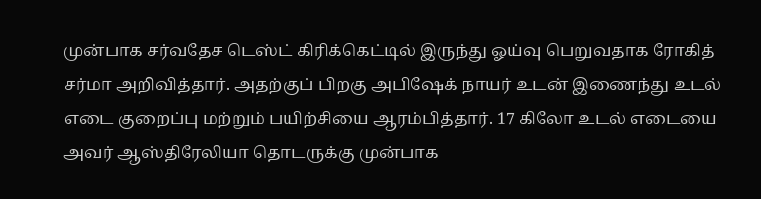முன்பாக சர்வதேச டெஸ்ட் கிரிக்கெட்டில் இருந்து ஓய்வு பெறுவதாக ரோகித் சர்மா அறிவித்தார். அதற்குப் பிறகு அபிஷேக் நாயர் உடன் இணைந்து உடல் எடை குறைப்பு மற்றும் பயிற்சியை ஆரம்பித்தார். 17 கிலோ உடல் எடையை அவர் ஆஸ்திரேலியா தொடருக்கு முன்பாக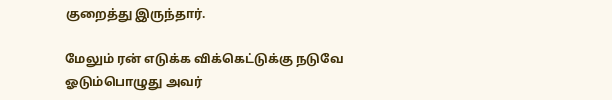குறைத்து இருந்தார்.

மேலும் ரன் எடுக்க விக்கெட்டுக்கு நடுவே ஓடும்பொழுது அவர்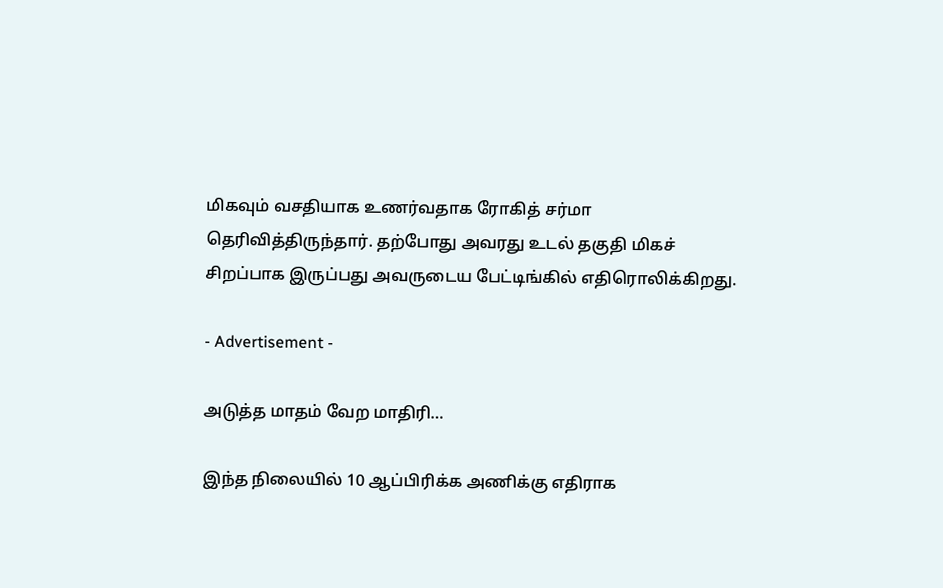மிகவும் வசதியாக உணர்வதாக ரோகித் சர்மா தெரிவித்திருந்தார். தற்போது அவரது உடல் தகுதி மிகச் சிறப்பாக இருப்பது அவருடைய பேட்டிங்கில் எதிரொலிக்கிறது.

- Advertisement -

அடுத்த மாதம் வேற மாதிரி…

இந்த நிலையில் 10 ஆப்பிரிக்க அணிக்கு எதிராக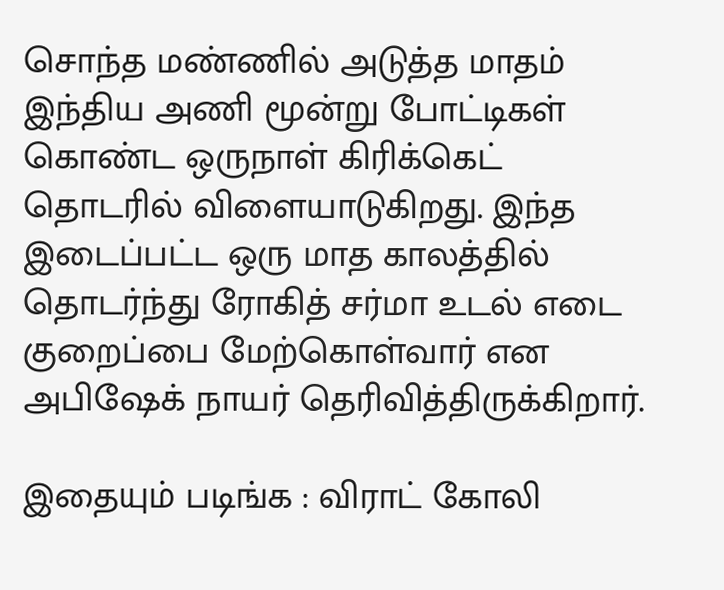சொந்த மண்ணில் அடுத்த மாதம் இந்திய அணி மூன்று போட்டிகள் கொண்ட ஒருநாள் கிரிக்கெட் தொடரில் விளையாடுகிறது. இந்த இடைப்பட்ட ஒரு மாத காலத்தில் தொடர்ந்து ரோகித் சர்மா உடல் எடை குறைப்பை மேற்கொள்வார் என அபிஷேக் நாயர் தெரிவித்திருக்கிறார்.

இதையும் படிங்க : விராட் கோலி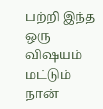பற்றி இந்த ஒரு விஷயம் மட்டும் நான்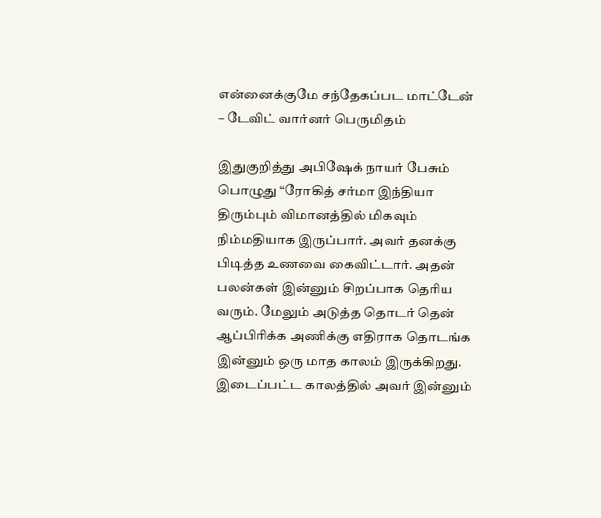என்னைக்குமே சந்தேகப்பட மாட்டேன் – டேவிட் வார்னர் பெருமிதம்

இதுகுறித்து அபிஷேக் நாயர் பேசும் பொழுது “ரோகித் சர்மா இந்தியா திரும்பும் விமானத்தில் மிகவும் நிம்மதியாக இருப்பார். அவர் தனக்கு பிடித்த உணவை கைவிட்டார். அதன் பலன்கள் இன்னும் சிறப்பாக தெரிய வரும். மேலும் அடுத்த தொடர் தென் ஆப்பிரிக்க அணிக்கு எதிராக தொடங்க இன்னும் ஒரு மாத காலம் இருக்கிறது. இடைப்பட்ட காலத்தில் அவர் இன்னும்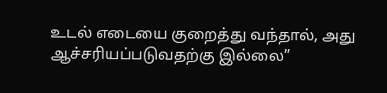உடல் எடையை குறைத்து வந்தால், அது ஆச்சரியப்படுவதற்கு இல்லை”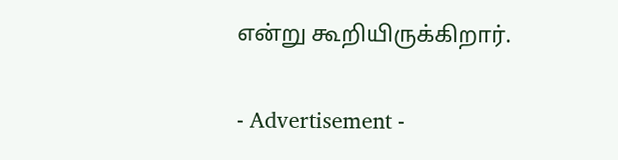என்று கூறியிருக்கிறார்.

- Advertisement -